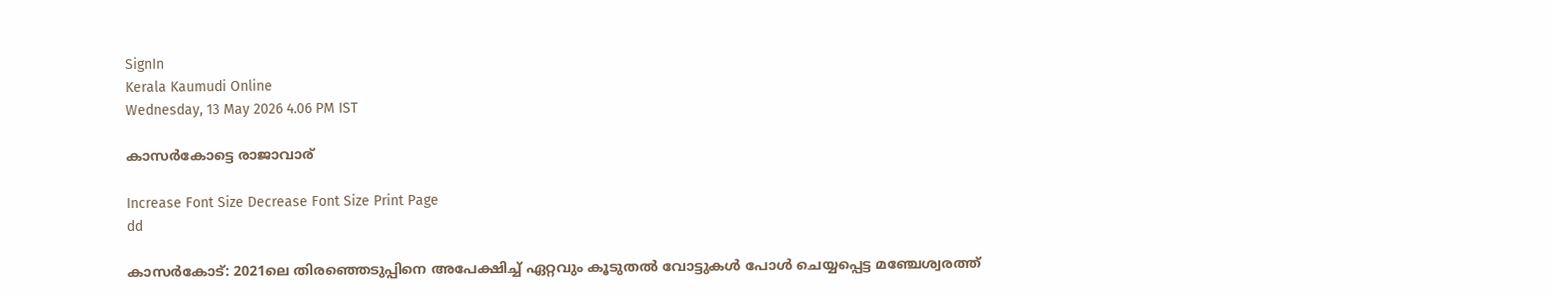SignIn
Kerala Kaumudi Online
Wednesday, 13 May 2026 4.06 PM IST

കാസർകോട്ടെ രാജാവാര്

Increase Font Size Decrease Font Size Print Page
dd

കാസർകോട്: 2021ലെ തിരഞ്ഞെടുപ്പിനെ അപേക്ഷിച്ച് ഏറ്റവും കൂടുതൽ വോട്ടുകൾ പോൾ ചെയ്യപ്പെട്ട മഞ്ചേശ്വരത്ത്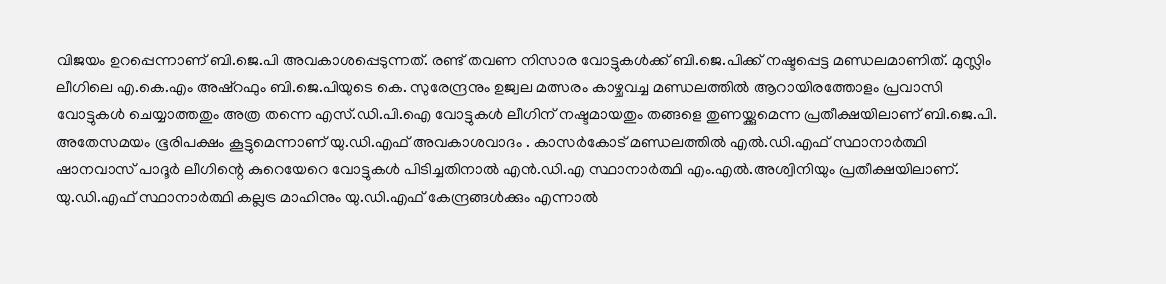വിജയം ഉറപ്പെന്നാണ് ബി.ജെ.പി അവകാശപ്പെടുന്നത്. രണ്ട് തവണ നിസാര വോട്ടുകൾക്ക് ബി.ജെ.പിക്ക് നഷ്ടപ്പെട്ട മണ്ഡലമാണിത്. മുസ്ലിം ലീഗിലെ എ.കെ.എം അഷ്റഫും ബി.ജെ.പിയുടെ കെ. സുരേന്ദ്രനും ഉജ്വല മത്സരം കാഴ്ചവച്ച മണ്ഡലത്തിൽ ആറായിരത്തോളം പ്രവാസി വോട്ടുകൾ ചെയ്യാത്തതും അത്ര തന്നെ എസ്.ഡി.പി.ഐ വോട്ടുകൾ ലീഗിന് നഷ്ടമായതും തങ്ങളെ തുണയ്ക്കുമെന്ന പ്രതീക്ഷയിലാണ് ബി.ജെ.പി. അതേസമയം ഭൂരിപക്ഷം കൂട്ടുമെന്നാണ് യു.ഡി.എഫ് അവകാശവാദം . കാസർകോട് മണ്ഡലത്തിൽ എൽ.ഡി.എഫ് സ്ഥാനാർത്ഥി ഷാനവാസ് പാദൂർ ലീഗിന്റെ കുറെയേറെ വോട്ടുകൾ പിടിച്ചതിനാൽ എൻ.ഡി.എ സ്ഥാനാർത്ഥി എം.എൽ.അശ്വിനിയും പ്രതീക്ഷയിലാണ്. യു.ഡി.എഫ് സ്ഥാനാർത്ഥി കല്ലട്ര മാഹിനും യു.ഡി.എഫ് കേന്ദ്രങ്ങൾക്കും എന്നാൽ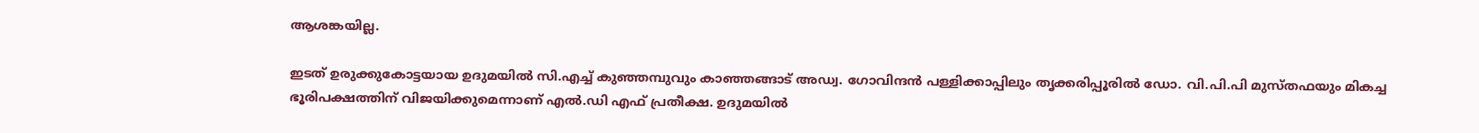ആശങ്കയില്ല.

ഇടത് ഉരുക്കുകോട്ടയായ ഉദുമയിൽ സി.എച്ച് കുഞ്ഞമ്പുവും കാഞ്ഞങ്ങാട് അഡ്വ. ഗോവിന്ദൻ പള്ളിക്കാപ്പിലും തൃക്കരിപ്പൂരിൽ ഡോ. വി.പി.പി മുസ്തഫയും മികച്ച ഭൂരിപക്ഷത്തിന് വിജയിക്കുമെന്നാണ് എൽ.ഡി എഫ് പ്രതീക്ഷ. ഉദുമയിൽ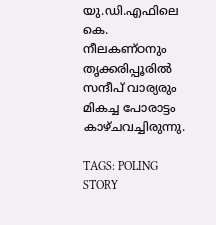യു.ഡി.എഫിലെ കെ. നീലകണ്ഠനും തൃക്കരിപ്പൂരിൽ സന്ദീപ് വാര്യരും മികച്ച പോരാട്ടം കാഴ്ചവച്ചിരുന്നു.

TAGS: POLING STORY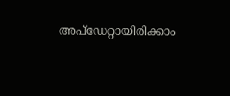അപ്ഡേറ്റായിരിക്കാം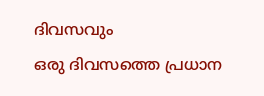ദിവസവും
ഒരു ദിവസത്തെ പ്രധാന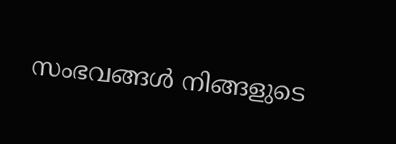സംഭവങ്ങൾ നിങ്ങളുടെ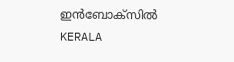ഇൻബോക്സിൽ
KERALA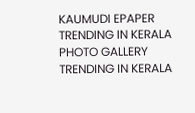KAUMUDI EPAPER
TRENDING IN KERALA
PHOTO GALLERY
TRENDING IN KERALA